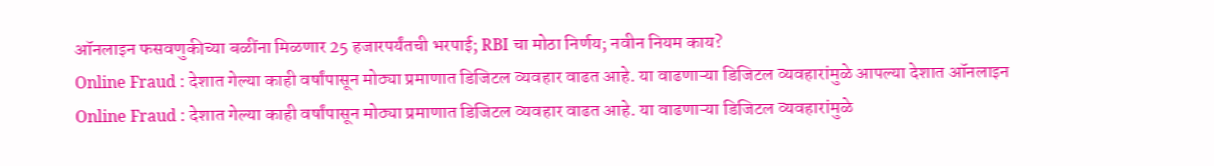ऑनलाइन फसवणुकीच्या बळींना मिळणार 25 हजारपर्यंतची भरपाई; RBI चा मोठा निर्णय; नवीन नियम काय?
Online Fraud : देशात गेल्या काही वर्षांपासून मोठ्या प्रमाणात डिजिटल व्यवहार वाढत आहे. या वाढणाऱ्या डिजिटल व्यवहारांमुळे आपल्या देशात ऑनलाइन
Online Fraud : देशात गेल्या काही वर्षांपासून मोठ्या प्रमाणात डिजिटल व्यवहार वाढत आहे. या वाढणाऱ्या डिजिटल व्यवहारांमुळे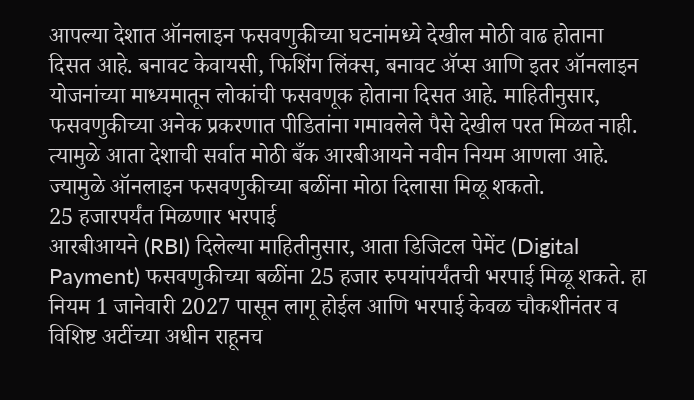आपल्या देशात ऑनलाइन फसवणुकीच्या घटनांमध्ये देखील मोठी वाढ होताना दिसत आहे. बनावट केवायसी, फिशिंग लिंक्स, बनावट ॲप्स आणि इतर ऑनलाइन योजनांच्या माध्यमातून लोकांची फसवणूक होताना दिसत आहे. माहितीनुसार, फसवणुकीच्या अनेक प्रकरणात पीडितांना गमावलेले पैसे देखील परत मिळत नाही. त्यामुळे आता देशाची सर्वात मोठी बँक आरबीआयने नवीन नियम आणला आहे. ज्यामुळे ऑनलाइन फसवणुकीच्या बळींना मोठा दिलासा मिळू शकतो.
25 हजारपर्यंत मिळणार भरपाई
आरबीआयने (RBI) दिलेल्या माहितीनुसार, आता डिजिटल पेमेंट (Digital Payment) फसवणुकीच्या बळींना 25 हजार रुपयांपर्यंतची भरपाई मिळू शकते. हा नियम 1 जानेवारी 2027 पासून लागू होईल आणि भरपाई केवळ चौकशीनंतर व विशिष्ट अटींच्या अधीन राहूनच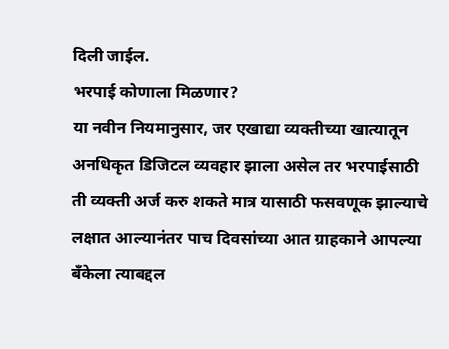दिली जाईल.
भरपाई कोणाला मिळणार?
या नवीन नियमानुसार, जर एखाद्या व्यक्तीच्या खात्यातून अनधिकृत डिजिटल व्यवहार झाला असेल तर भरपाईसाठी ती व्यक्ती अर्ज करु शकते मात्र यासाठी फसवणूक झाल्याचे लक्षात आल्यानंतर पाच दिवसांच्या आत ग्राहकाने आपल्या बँकेला त्याबद्दल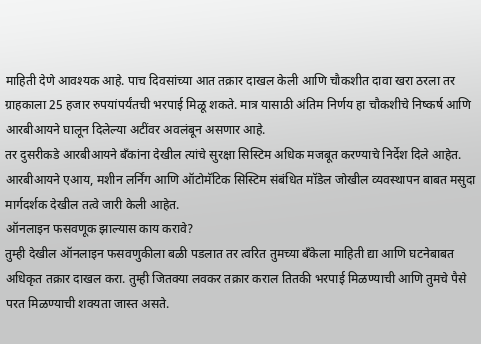माहिती देणे आवश्यक आहे. पाच दिवसांच्या आत तक्रार दाखल केली आणि चौकशीत दावा खरा ठरला तर ग्राहकाला 25 हजार रुपयांपर्यंतची भरपाई मिळू शकते. मात्र यासाठी अंतिम निर्णय हा चौकशीचे निष्कर्ष आणि आरबीआयने घालून दिलेल्या अटींवर अवलंबून असणार आहे.
तर दुसरीकडे आरबीआयने बँकांना देखील त्यांचे सुरक्षा सिस्टिम अधिक मजबूत करण्याचे निर्देश दिले आहेत. आरबीआयने एआय, मशीन लर्निंग आणि ऑटोमॅटिक सिस्टिम संबंधित मॉडेल जोखील व्यवस्थापन बाबत मसुदा मार्गदर्शक देखील तत्वे जारी केली आहेत.
ऑनलाइन फसवणूक झाल्यास काय करावे?
तुम्ही देखील ऑनलाइन फसवणुकीला बळी पडलात तर त्वरित तुमच्या बँकेला माहिती द्या आणि घटनेबाबत अधिकृत तक्रार दाखल करा. तुम्ही जितक्या लवकर तक्रार कराल तितकी भरपाई मिळण्याची आणि तुमचे पैसे परत मिळण्याची शक्यता जास्त असते.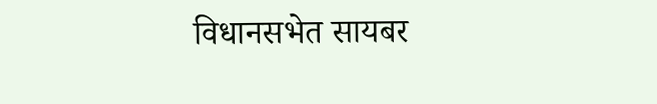विधानसभेत सायबर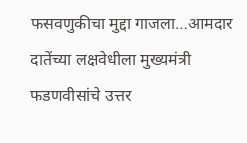फसवणुकीचा मुद्दा गाजला…आमदार दातेंच्या लक्षवेधीला मुख्यमंत्री फडणवीसांचे उत्तर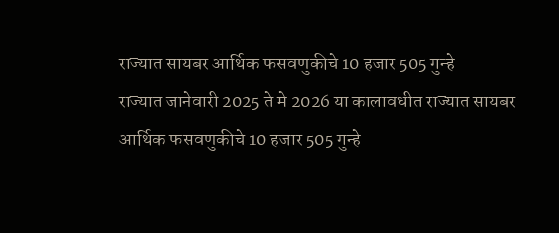राज्यात सायबर आर्थिक फसवणुकीचे 10 हजार 505 गुन्हे
राज्यात जानेवारी 2025 ते मे 2026 या कालावधीत राज्यात सायबर आर्थिक फसवणुकीचे 10 हजार 505 गुन्हे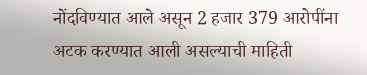नोंदविण्यात आले असून 2 हजार 379 आरोपींना अटक करण्यात आली असल्याची माहिती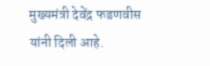मुख्यमंत्री देवेंद्र फडणवीस यांनी दिली आहे.